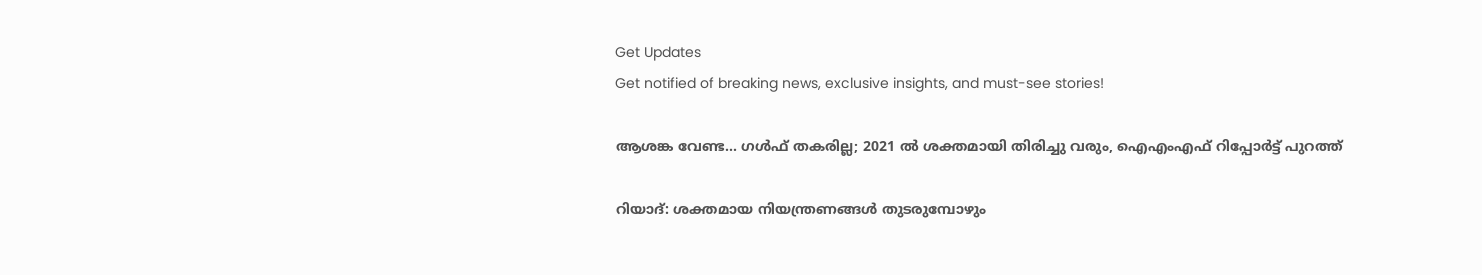Get Updates
Get notified of breaking news, exclusive insights, and must-see stories!

ആശങ്ക വേണ്ട... ഗള്‍ഫ് തകരില്ല; 2021 ല്‍ ശക്തമായി തിരിച്ചു വരും, ഐഎംഎഫ് റിപ്പോര്‍ട്ട് പുറത്ത്

റിയാദ്: ശക്തമായ നിയന്ത്രണങ്ങള്‍ തുടരുമ്പോഴും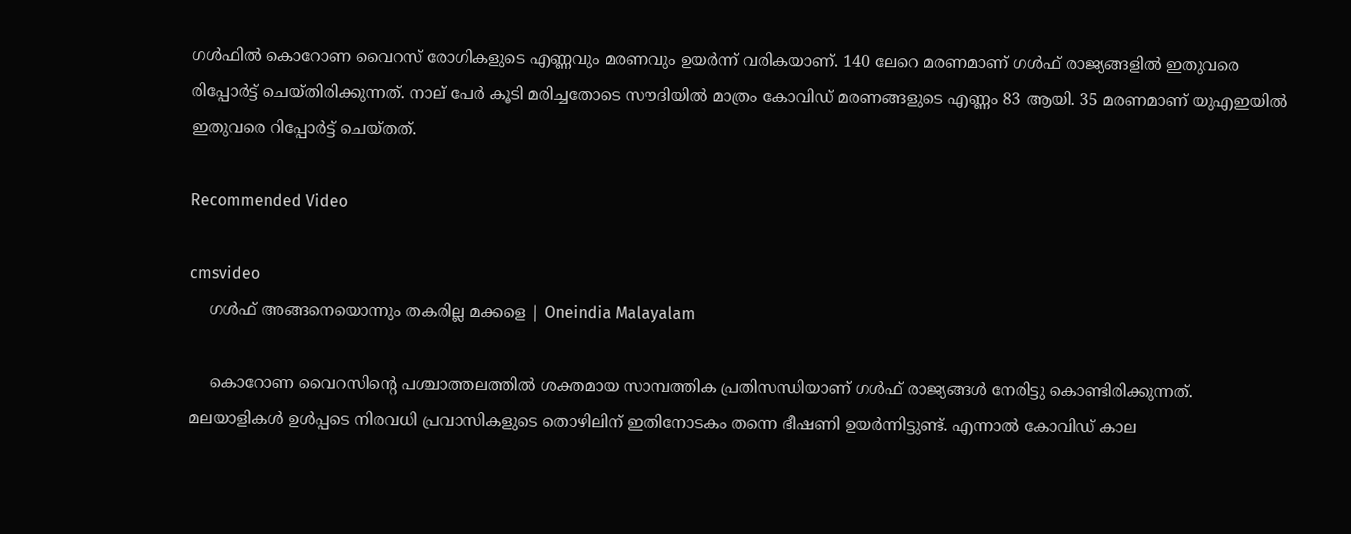ഗള്‍ഫില്‍ കൊറോണ വൈറസ് രോഗികളുടെ എണ്ണവും മരണവും ഉയര്‍ന്ന് വരികയാണ്. 140 ലേറെ മരണമാണ് ഗള്‍ഫ് രാജ്യങ്ങളില്‍ ഇതുവരെ രിപ്പോര്‍ട്ട് ചെയ്തിരിക്കുന്നത്. നാല് പേര്‍ കൂടി മരിച്ചതോടെ സൗദിയില്‍ മാത്രം കോവിഡ് മരണങ്ങളുടെ എണ്ണം 83 ആയി. 35 മരണമാണ് യുഎഇയില്‍ ഇതുവരെ റിപ്പോര്‍ട്ട് ചെയ്തത്.

Recommended Video

cmsvideo
    ഗള്‍ഫ് അങ്ങനെയൊന്നും തകരില്ല മക്കളെ | Oneindia Malayalam

    കൊറോണ വൈറസിന്‍റെ പശ്ചാത്തലത്തില്‍ ശക്തമായ സാമ്പത്തിക പ്രതിസന്ധിയാണ് ഗള്‍ഫ് രാജ്യങ്ങള്‍ നേരിട്ടു കൊണ്ടിരിക്കുന്നത്. മലയാളികള്‍ ഉള്‍പ്പടെ നിരവധി പ്രവാസികളുടെ തൊഴിലിന് ഇതിനോടകം തന്നെ ഭീഷണി ഉയര്‍ന്നിട്ടുണ്ട്. എന്നാല്‍ കോവിഡ് കാല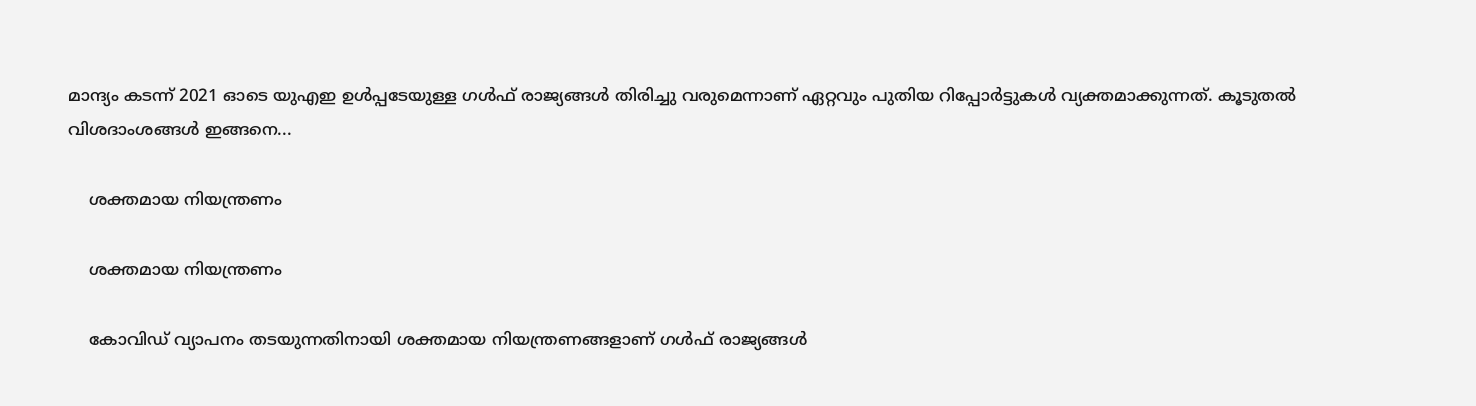മാന്ദ്യം കടന്ന് 2021 ഓടെ യുഎഇ ഉള്‍പ്പടേയുള്ള ഗള്‍ഫ് രാജ്യങ്ങള്‍ തിരിച്ചു വരുമെന്നാണ് ഏറ്റവും പുതിയ റിപ്പോര്‍ട്ടുകള്‍ വ്യക്തമാക്കുന്നത്. കൂടുതല്‍ വിശദാംശങ്ങള്‍ ഇങ്ങനെ...

    ശക്തമായ നിയന്ത്രണം

    ശക്തമായ നിയന്ത്രണം

    കോവിഡ് വ്യാപനം തടയുന്നതിനായി ശക്തമായ നിയന്ത്രണങ്ങളാണ് ഗള്‍ഫ് രാജ്യങ്ങള്‍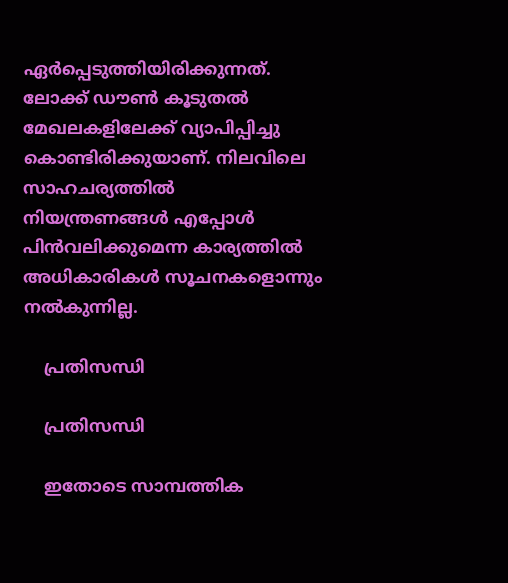ഏര്‍പ്പെടുത്തിയിരിക്കുന്നത്. ലോക്ക് ഡൗണ്‍ കൂടുതല്‍ മേഖലകളിലേക്ക് വ്യാപിപ്പിച്ചു കൊണ്ടിരിക്കുയാണ്. നിലവിലെ സാഹചര്യത്തില്‍ നിയന്ത്രണങ്ങള്‍ എപ്പോള്‍ പിന്‍വലിക്കുമെന്ന കാര്യത്തില്‍ അധികാരികള്‍ സൂചനകളൊന്നും നല്‍കുന്നില്ല.

    പ്രതിസന്ധി

    പ്രതിസന്ധി

    ഇതോടെ സാമ്പത്തിക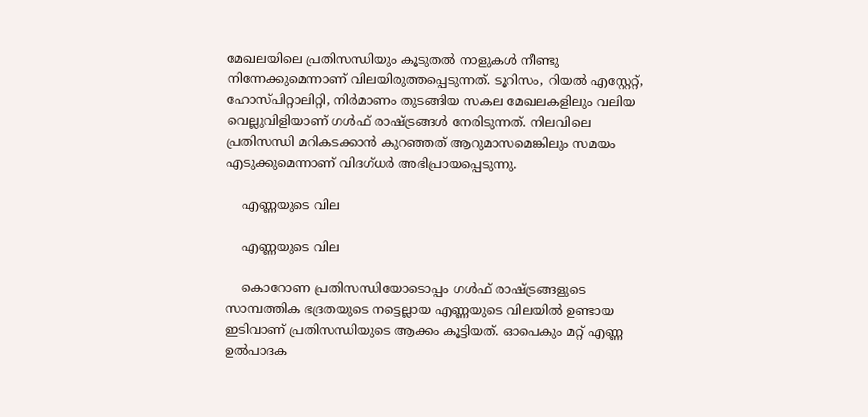മേഖലയിലെ പ്രതിസന്ധിയും കൂടുതല്‍ നാളുകള്‍ നീണ്ടു നിന്നേക്കുമെന്നാണ് വിലയിരുത്തപ്പെടുന്നത്. ടൂറിസം, റിയല്‍ എസ്റ്റേറ്റ്, ഹോസ്പിറ്റാലിറ്റി, നിര്‍മാണം തുടങ്ങിയ സകല മേഖലകളിലും വലിയ വെല്ലുവിളിയാണ് ഗള്‍ഫ് രാഷ്ട്രങ്ങള്‍ നേരിടുന്നത്. നിലവിലെ പ്രതിസന്ധി മറികടക്കാന്‍ കുറഞ്ഞത് ആറുമാസമെങ്കിലും സമയം എടുക്കുമെന്നാണ് വിദഗ്ധര്‍ അഭിപ്രായപ്പെടുന്നു.

    എണ്ണയുടെ വില

    എണ്ണയുടെ വില

    കൊറോണ പ്രതിസന്ധിയോടൊപ്പം ഗള്‍ഫ് രാഷ്ട്രങ്ങളുടെ സാമ്പത്തിക ഭദ്രതയുടെ നട്ടെല്ലായ എണ്ണയുടെ വിലയില്‍ ഉണ്ടായ ഇടിവാണ് പ്രതിസന്ധിയുടെ ആക്കം കൂട്ടിയത്. ഓപെകും മറ്റ് എണ്ണ ഉല്‍പാദക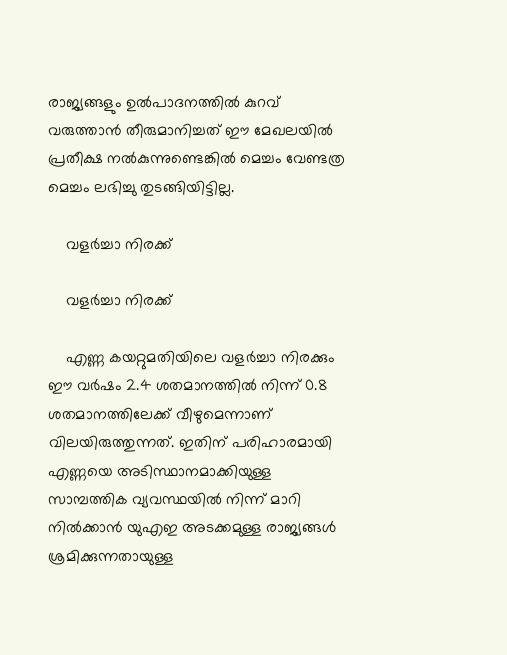രാജ്യങ്ങളും ഉല്‍പാദനത്തില്‍ കുറവ് വരുത്താന്‍ തീരുമാനിച്ചത് ഈ മേഖലയില്‍ പ്രതീക്ഷ നല്‍കുന്നുണ്ടെങ്കില്‍ മെച്ചം വേണ്ടത്ര മെച്ചം ലഭിച്ചു തുടങ്ങിയിട്ടില്ല.

    വളര്‍ച്ചാ നിരക്ക്

    വളര്‍ച്ചാ നിരക്ക്

    എണ്ണ കയറ്റുമതിയിലെ വളര്‍ച്ചാ നിരക്കും ഈ വര്‍ഷം 2.4 ശതമാനത്തില്‍ നിന്ന് 0.8 ശതമാനത്തിലേക്ക് വീഴുമെന്നാണ് വിലയിരുത്തുന്നത്. ഇതിന് പരിഹാരമായി എണ്ണയെ അടിസ്ഥാനമാക്കിയുള്ള സാമ്പത്തിക വ്യവസ്ഥയില്‍ നിന്ന് മാറി നില്‍ക്കാന്‍ യുഎഇ അടക്കമുള്ള രാജ്യങ്ങള്‍ ശ്രമിക്കുന്നതായുള്ള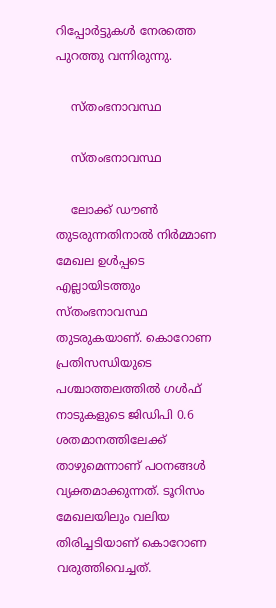റിപ്പോര്‍ട്ടുകള്‍ നേരത്തെ പുറത്തു വന്നിരുന്നു.

    സ്തംഭനാവസ്ഥ

    സ്തംഭനാവസ്ഥ

    ലോക്ക് ഡൗണ്‍ തുടരുന്നതിനാല്‍ നിര്‍മ്മാണ മേഖല ഉള്‍പ്പടെ എല്ലായിടത്തും സ്തംഭനാവസ്ഥ തുടരുകയാണ്. കൊറോണ പ്രതിസന്ധിയുടെ പശ്ചാത്തലത്തില്‍ ഗള്‍ഫ് നാടുകളുടെ ജിഡിപി 0.6 ശതമാനത്തിലേക്ക് താഴുമെന്നാണ് പഠനങ്ങള്‍ വ്യക്തമാക്കുന്നത്. ടൂറിസം മേഖലയിലും വലിയ തിരിച്ചടിയാണ് കൊറോണ വരുത്തിവെച്ചത്.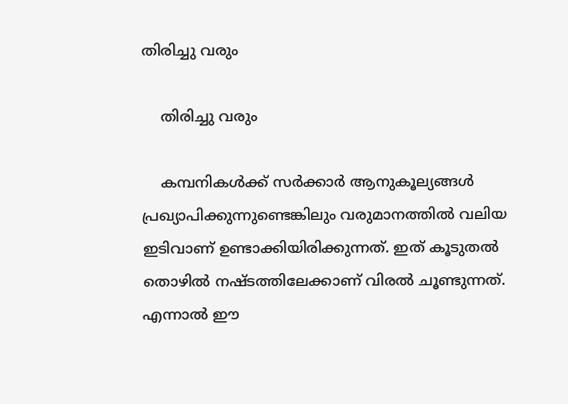തിരിച്ചു വരും

    തിരിച്ചു വരും

    കമ്പനികള്‍ക്ക് സര്‍ക്കാര്‍ ആനുകൂല്യങ്ങള്‍ പ്രഖ്യാപിക്കുന്നുണ്ടെങ്കിലും വരുമാനത്തില്‍ വലിയ ഇടിവാണ് ഉണ്ടാക്കിയിരിക്കുന്നത്. ഇത് കൂടുതല്‍ തൊഴില്‍ നഷ്ടത്തിലേക്കാണ് വിരല്‍ ചൂണ്ടുന്നത്. എന്നാല്‍ ഈ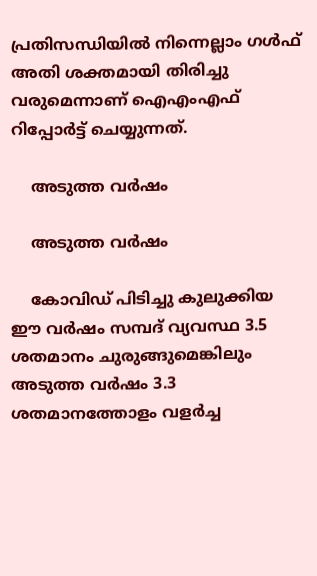പ്രതിസന്ധിയില്‍ നിന്നെല്ലാം ഗള്‍ഫ് അതി ശക്തമായി തിരിച്ചു വരുമെന്നാണ് ഐഎംഎഫ് റിപ്പോര്‍ട്ട് ചെയ്യുന്നത്.

    അടുത്ത വര്‍ഷം

    അടുത്ത വര്‍ഷം

    കോവിഡ് പിടിച്ചു കുലുക്കിയ ഈ വര്‍ഷം സമ്പദ് വ്യവസ്ഥ 3.5 ശതമാനം ചുരുങ്ങുമെങ്കിലും അടുത്ത വര്‍ഷം 3.3 ശതമാനത്തോളം വളര്‍ച്ച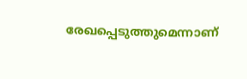രേഖപ്പെടുത്തുമെന്നാണ്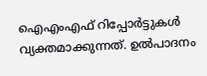ഐഎംഎഫ് റിപ്പോര്‍ട്ടുകള്‍ വ്യക്തമാക്കുന്നത്. ഉല്‍പാദനം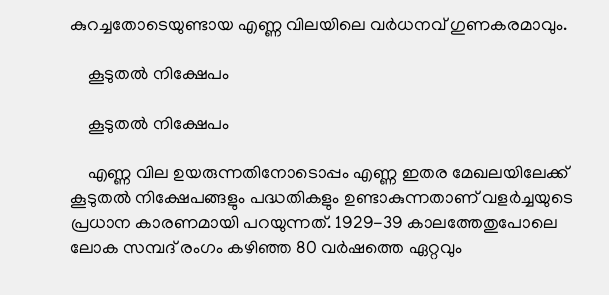കുറച്ചതോടെയുണ്ടായ എണ്ണ വിലയിലെ വര്‍ധനവ് ഗുണകരമാവും.

    കൂടുതല്‍ നിക്ഷേപം

    കൂടുതല്‍ നിക്ഷേപം

    എണ്ണ വില ഉയരുന്നതിനോടൊപ്പം എണ്ണ ഇതര മേഖലയിലേക്ക് കൂടുതല്‍ നിക്ഷേപങ്ങളും പദ്ധതികളും ഉണ്ടാകുന്നതാണ് വളര്‍ച്ചയുടെ പ്രധാന കാരണമായി പറയുന്നത്. 1929-39 കാലത്തേതുപോലെ ലോക സമ്പദ് രംഗം കഴിഞ്ഞ 80 വർഷത്തെ ഏറ്റവും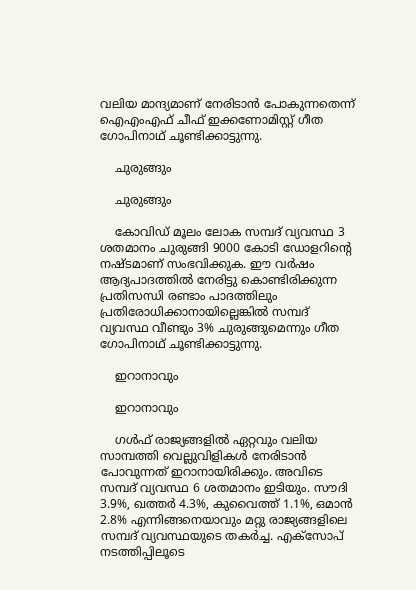വലിയ മാന്ദ്യമാണ് നേരിടാൻ പോകുന്നതെന്ന് ഐഎംഎഫ് ചീഫ് ഇക്കണോമിസ്റ്റ് ഗീത ഗോപിനാഥ് ചൂണ്ടിക്കാട്ടുന്നു.

    ചുരുങ്ങും

    ചുരുങ്ങും

    കോവിഡ് മൂലം ലോക സമ്പദ് വ്യവസ്ഥ 3 ശതമാനം ചുരുങ്ങി 9000 കോടി ഡോളറിന്റെ നഷ്ടമാണ് സംഭവിക്കുക. ഈ വര്‍ഷം ആദ്യപാദത്തില്‍ നേരിട്ടു കൊണ്ടിരിക്കുന്ന പ്രതിസന്ധി രണ്ടാം പാദത്തിലും പ്രതിരോധിക്കാനായില്ലെങ്കില്‍ സമ്പദ് വ്യവസ്ഥ വീണ്ടും 3% ചുരുങ്ങുമെന്നും ഗീത ഗോപിനാഥ് ചൂണ്ടിക്കാട്ടുന്നു.

    ഇറാനാവും

    ഇറാനാവും

    ഗള്‍ഫ് രാജ്യങ്ങളില്‍ ഏറ്റവും വലിയ സാമ്പത്തി വെല്ലുവിളികള്‍ നേരിടാന്‍ പോവുന്നത് ഇറാനായിരിക്കും. അവിടെ സമ്പദ് വ്യവസ്ഥ 6 ശതമാനം ഇടിയും. സൗദി 3.9%, ഖത്തർ 4.3%, കുവൈത്ത് 1.1%, ഒമാൻ 2.8% എന്നിങ്ങനെയാവും മറ്റു രാജ്യങ്ങളിലെ സമ്പദ് വ്യവസ്ഥയുടെ തകര്‍ച്ച. എക്സോപ് നടത്തിപ്പിലൂടെ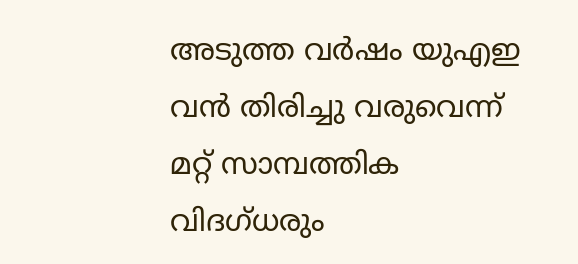അടുത്ത വര്‍ഷം യുഎഇ വന്‍ തിരിച്ചു വരുവെന്ന് മറ്റ് സാമ്പത്തിക വിദഗ്ധരും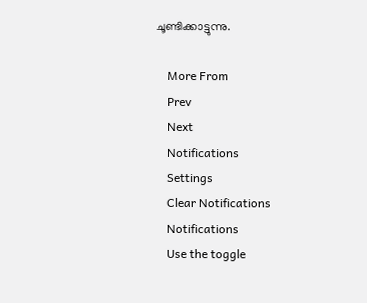ചൂണ്ടിക്കാട്ടുന്നു.

    More From
    Prev
    Next
    Notifications
    Settings
    Clear Notifications
    Notifications
    Use the toggle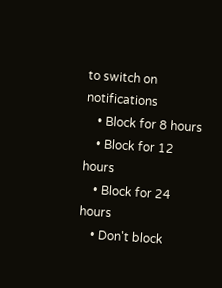to switch on notifications
    • Block for 8 hours
    • Block for 12 hours
    • Block for 24 hours
    • Don't block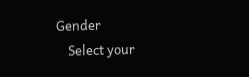Gender
    Select your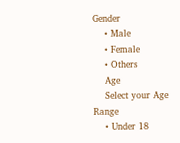Gender
    • Male
    • Female
    • Others
    Age
    Select your Age Range
    • Under 18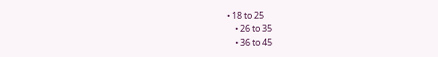• 18 to 25
    • 26 to 35
    • 36 to 45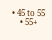• 45 to 55
    • 55+